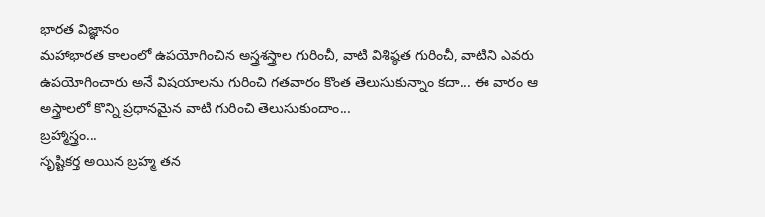భారత విజ్ఞానం
మహాభారత కాలంలో ఉపయోగించిన అస్త్రశస్త్రాల గురించీ, వాటి విశిష్ఠత గురించీ, వాటిని ఎవరు ఉపయోగించారు అనే విషయాలను గురించి గతవారం కొంత తెలుసుకున్నాం కదా... ఈ వారం ఆ అస్త్రాలలో కొన్ని ప్రధానమైన వాటి గురించి తెలుసుకుందాం...
బ్రహ్మాస్త్రం...
సృష్టికర్త అయిన బ్రహ్మ తన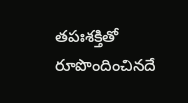తపఃశక్తితో రూపొందించినదే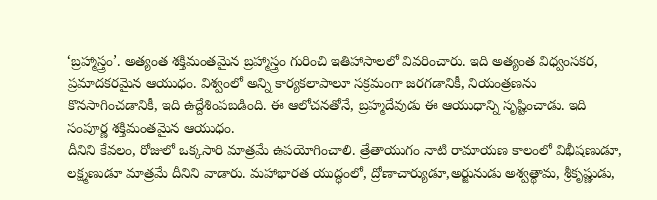‘బ్రహ్మాస్త్రం’. అత్యంత శక్తిమంతమైన బ్రహ్మాస్త్రం గురించి ఇతిహాసాలలో వివరించారు. ఇది అత్యంత విధ్వంసకర, ప్రమాదకరమైన ఆయుధం. విశ్వంలో అన్ని కార్యకలాపాలూ సక్రమంగా జరగడానికీ, నియంత్రణను కొనసాగించడానికీ, ఇది ఉద్దేశింపబడింది. ఈ ఆలోచనతోనే, బ్రహ్మదేవుడు ఈ ఆయుధాన్ని సృష్టించాడు. ఇది సంపూర్ణ శక్తిమంతమైన ఆయుధం.
దీనిని కేవలం, రోజులో ఒక్కసారి మాత్రమే ఉపయోగించాలి. త్రేతాయుగం నాటి రామాయణ కాలంలో విభీషణుడూ, లక్ష్మణుడూ మాత్రమే దీనిని వాడారు. మహాభారత యుద్ధంలో, ద్రోణాచార్యుడూ,అర్జునుడు అశ్వత్థామ, శ్రీకృష్ణుడు,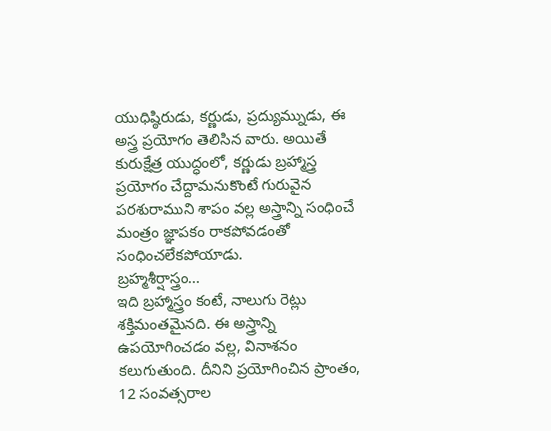యుధిష్ఠిరుడు, కర్ణుడు, ప్రద్యుమ్నుడు, ఈ అస్త్ర ప్రయోగం తెలిసిన వారు. అయితే కురుక్షేత్ర యుద్ధంలో, కర్ణుడు బ్రహ్మాస్త్ర ప్రయోగం చేద్దామనుకొంటే గురువైన పరశురాముని శాపం వల్ల అస్త్రాన్ని సంధించే మంత్రం జ్ఞాపకం రాకపోవడంతో సంధించలేకపోయాడు.
బ్రహ్మశీర్షాస్త్రం...
ఇది బ్రహ్మాస్త్రం కంటే, నాలుగు రెట్లు శక్తిమంతమైనది. ఈ అస్త్రాన్ని ఉపయోగించడం వల్ల, వినాశనం కలుగుతుంది. దీనిని ప్రయోగించిన ప్రాంతం, 12 సంవత్సరాల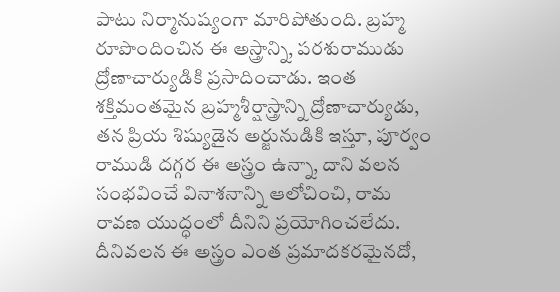పాటు నిర్మానుష్యంగా మారిపోతుంది. బ్రహ్మ రూపొందించిన ఈ అస్త్రాన్ని, పరశురాముడు ద్రోణాచార్యుడికి ప్రసాదించాడు. ఇంత శక్తిమంతమైన బ్రహ్మశీర్షాస్త్రాన్ని ద్రోణాచార్యుడు, తన ప్రియ శిష్యుడైన అర్జునుడికి ఇస్తూ, పూర్వం రాముడి దగ్గర ఈ అస్త్రం ఉన్నా, దాని వలన సంభవించే వినాశనాన్ని ఆలోచించి, రామ రావణ యుద్ధంలో దీనిని ప్రయోగించలేదు. దీనివలన ఈ అస్త్రం ఎంత ప్రమాదకరమైనదో,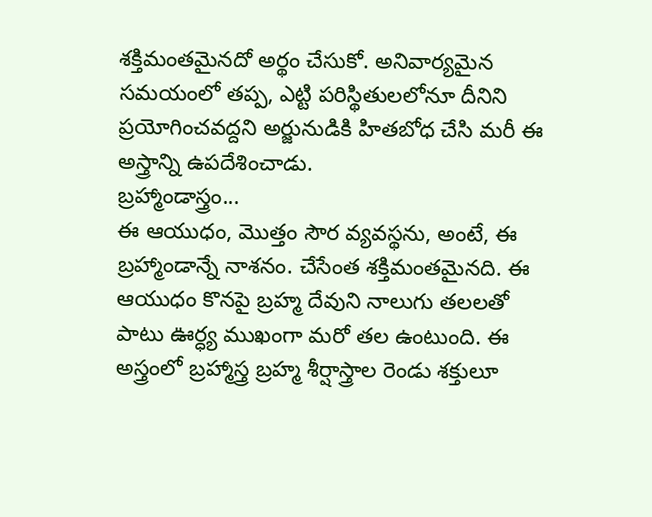శక్తిమంతమైనదో అర్థం చేసుకో. అనివార్యమైన సమయంలో తప్ప, ఎట్టి పరిస్థితులలోనూ దీనిని ప్రయోగించవద్దని అర్జునుడికి హితబోధ చేసి మరీ ఈ అస్త్రాన్ని ఉపదేశించాడు.
బ్రహ్మాండాస్త్రం...
ఈ ఆయుధం, మొత్తం సౌర వ్యవస్థను, అంటే, ఈ బ్రహ్మాండాన్నే నాశనం. చేసేంత శక్తిమంతమైనది. ఈ ఆయుధం కొనపై బ్రహ్మ దేవుని నాలుగు తలలతో పాటు ఊర్ధ్య ముఖంగా మరో తల ఉంటుంది. ఈ అస్త్రంలో బ్రహ్మాస్త్ర బ్రహ్మ శీర్షాస్త్రాల రెండు శక్తులూ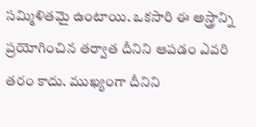సమ్మిళితమై ఉంటాయి. ఒకసారి ఈ అస్త్రాన్ని ప్రయోగించిన తర్వాత దీనిని ఆపడం ఎవరి తరం కాదు. ముఖ్యంగా దీనిని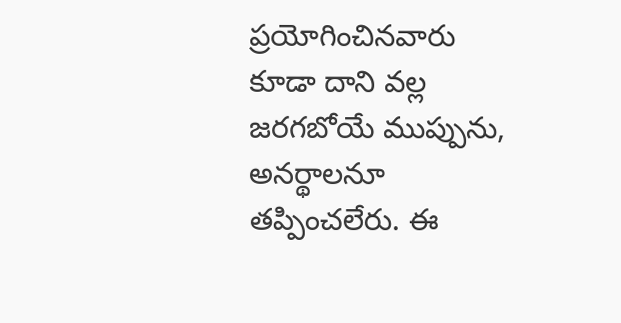ప్రయోగించినవారు కూడా దాని వల్ల జరగబోయే ముప్పును, అనర్థాలనూ తప్పించలేరు. ఈ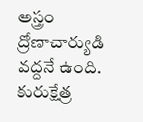అస్త్రం ద్రోణాచార్యుడి వద్దనే ఉంది. కురుక్షేత్ర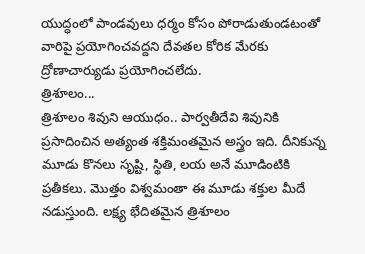యుద్ధంలో పాండవులు ధర్మం కోసం పోరాడుతుండటంతో వారిపై ప్రయోగించవద్దని దేవతల కోరిక మేరకు ద్రోణాచార్యుడు ప్రయోగించలేదు.
త్రిశూలం...
త్రిశూలం శివుని ఆయుధం.. పార్వతీదేవి శివునికి ప్రసాదించిన అత్యంత శక్తిమంతమైన అస్త్రం ఇది. దీనికున్న మూడు కొనలు సృష్టి, స్థితి, లయ అనే మూడింటికి ప్రతీకలు. మొత్తం విశ్వమంతా ఈ మూడు శక్తుల మీదే నడుస్తుంది. లక్ష్య భేదితమైన త్రిశూలం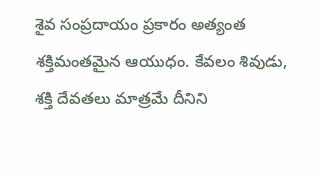శైవ సంప్రదాయం ప్రకారం అత్యంత శక్తిమంతమైన ఆయుధం. కేవలం శివుడు, శక్తి దేవతలు మాత్రమే దీనిని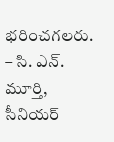భరించగలరు.
– సి. ఎన్. మూర్తి, సీనియర్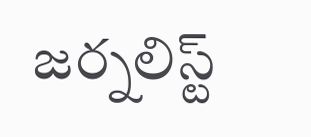జర్నలిస్ట్